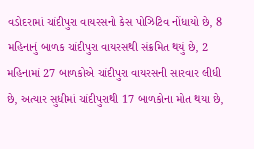વડોદરામાં ચાંદીપુરા વાયરસનો કેસ પોઝિટિવ નોંધાયો છે, 8 મહિનાનું બાળક ચાંદીપુરા વાયરસથી સંક્રમિત થયું છે, 2 મહિનામાં 27 બાળકોએ ચાંદીપુરા વાયરસની સારવાર લીધી છે, અત્યાર સુધીમાં ચાંદીપુરાથી 17 બાળકોના મોત થયા છે,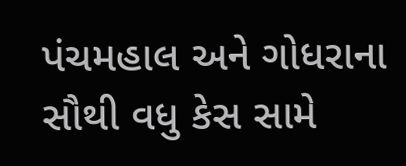પંચમહાલ અને ગોધરાના સૌથી વધુ કેસ સામે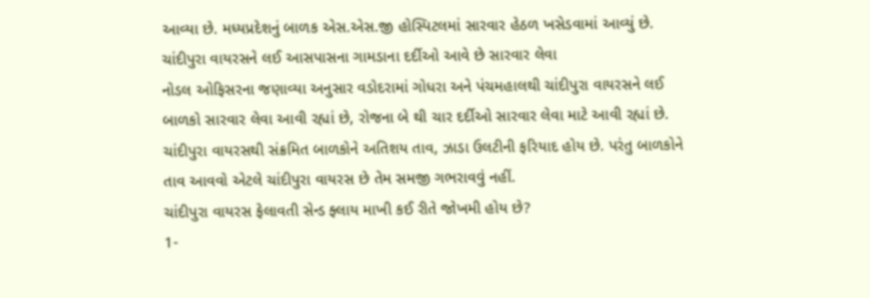આવ્યા છે. મધ્યપ્રદેશનું બાળક એસ.એસ.જી હોસ્પિટલમાં સારવાર હેઠળ ખસેડવામાં આવ્યું છે.
ચાંદીપુરા વાયરસને લઈ આસપાસના ગામડાના દર્દીઓ આવે છે સારવાર લેવા
નોડલ ઓફિસરના જણાવ્યા અનુસાર વડોદરામાં ગોધરા અને પંચમહાલથી ચાંદીપુરા વાયરસને લઈ બાળકો સારવાર લેવા આવી રહ્યાં છે, રોજના બે થી ચાર દર્દીઓ સારવાર લેવા માટે આવી રહ્યાં છે. ચાંદીપુરા વાયરસથી સંક્રમિત બાળકોને અતિશય તાવ, ઝાડા ઉલટીની ફરિયાદ હોય છે. પરંતુ બાળકોને તાવ આવવો એટલે ચાંદીપુરા વાયરસ છે તેમ સમજી ગભરાવવું નહીં.
ચાંદીપુરા વાયરસ ફેલાવતી સેન્ડ ફ્લાય માખી કઈ રીતે જોખમી હોય છે?
1-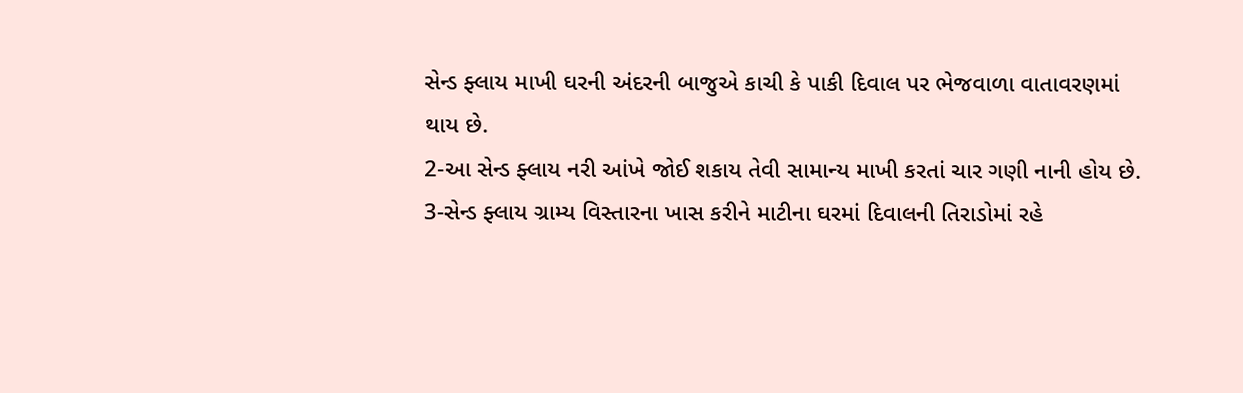સેન્ડ ફ્લાય માખી ઘરની અંદરની બાજુએ કાચી કે પાકી દિવાલ પર ભેજવાળા વાતાવરણમાં થાય છે.
2-આ સેન્ડ ફ્લાય નરી આંખે જોઈ શકાય તેવી સામાન્ય માખી કરતાં ચાર ગણી નાની હોય છે.
3-સેન્ડ ફ્લાય ગ્રામ્ય વિસ્તારના ખાસ કરીને માટીના ઘરમાં દિવાલની તિરાડોમાં રહે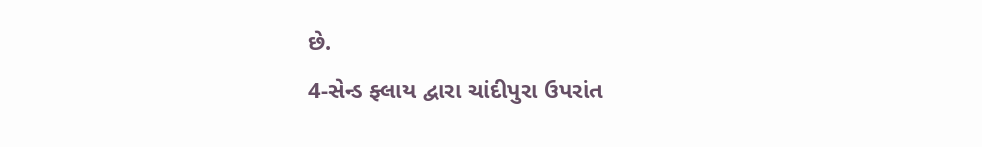છે.
4-સેન્ડ ફ્લાય દ્વારા ચાંદીપુરા ઉપરાંત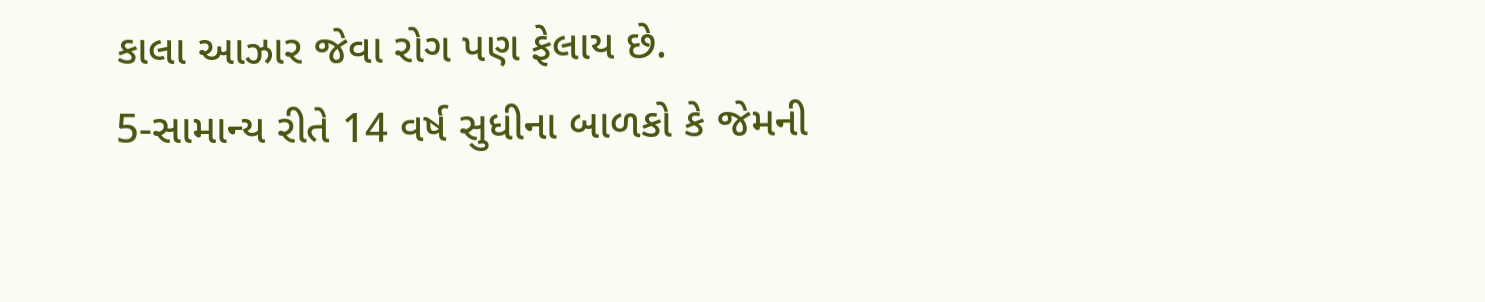કાલા આઝાર જેવા રોગ પણ ફેલાય છે.
5-સામાન્ય રીતે 14 વર્ષ સુધીના બાળકો કે જેમની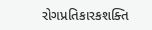રોગપ્રતિકારકશક્તિ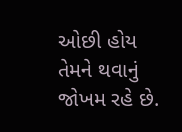ઓછી હોય તેમને થવાનું જોખમ રહે છે.